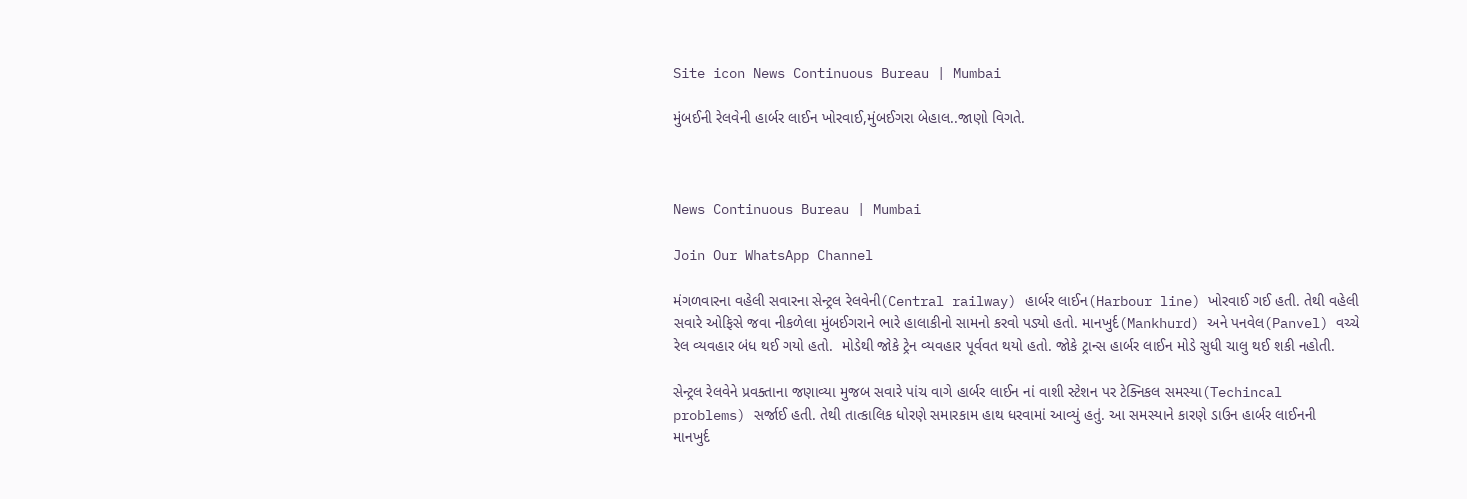Site icon News Continuous Bureau | Mumbai

મુંબઈની રેલવેની હાર્બર લાઈન ખોરવાઈ,મુંબઈગરા બેહાલ..જાણો વિગતે.



News Continuous Bureau | Mumbai

Join Our WhatsApp Channel

મંગળવારના વહેલી સવારના સેન્ટ્રલ રેલવેની(Central railway) હાર્બર લાઈન(Harbour line) ખોરવાઈ ગઈ હતી. તેથી વહેલી સવારે ઓફિસે જવા નીકળેલા મુંબઈગરાને ભારે હાલાકીનો સામનો કરવો પડ્યો હતો. માનખુર્દ(Mankhurd) અને પનવેલ(Panvel) વચ્ચે રેલ વ્યવહાર બંધ થઈ ગયો હતો.  મોડેથી જોકે ટ્રેન વ્યવહાર પૂર્વવત થયો હતો. જોકે ટ્રાન્સ હાર્બર લાઈન મોડે સુધી ચાલુ થઈ શકી નહોતી.

સેન્ટ્રલ રેલવેને પ્રવક્તાના જણાવ્યા મુજબ સવારે પાંચ વાગે હાર્બર લાઈન નાં વાશી સ્ટેશન પર ટેક્નિકલ સમસ્યા(Techincal problems) સર્જાઈ હતી. તેથી તાત્કાલિક ધોરણે સમારકામ હાથ ધરવામાં આવ્યું હતું. આ સમસ્યાને કારણે ડાઉન હાર્બર લાઈનની  માનખુર્દ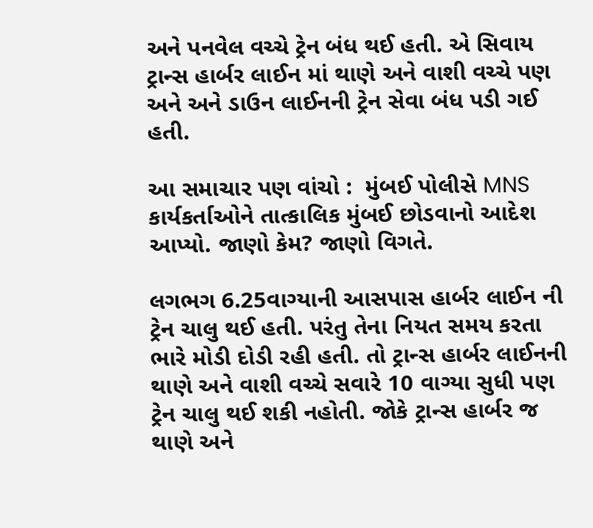અને પનવેલ વચ્ચે ટ્રેન બંધ થઈ હતી. એ સિવાય ટ્રાન્સ હાર્બર લાઈન માં થાણે અને વાશી વચ્ચે પણ અને અને ડાઉન લાઈનની ટ્રેન સેવા બંધ પડી ગઈ હતી.

આ સમાચાર પણ વાંચો :  મુંબઈ પોલીસે MNS કાર્યકર્તાઓને તાત્કાલિક મુંબઈ છોડવાનો આદેશ આપ્યો. જાણો કેમ? જાણો વિગતે.

લગભગ 6.25વાગ્યાની આસપાસ હાર્બર લાઈન ની ટ્રેન ચાલુ થઈ હતી. પરંતુ તેના નિયત સમય કરતા ભારે મોડી દોડી રહી હતી. તો ટ્રાન્સ હાર્બર લાઈનની થાણે અને વાશી વચ્ચે સવારે 10 વાગ્યા સુધી પણ ટ્રેન ચાલુ થઈ શકી નહોતી. જોકે ટ્રાન્સ હાર્બર જ થાણે અને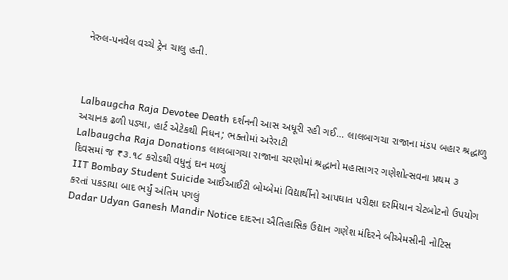નેરુલ-પનવેલ વચ્ચે ટ્રેન ચાલુ હતી.



Lalbaugcha Raja Devotee Death દર્શનની આસ અધૂરી રહી ગઈ… લાલબાગચા રાજાના મંડપ બહાર શ્રદ્ધાળુ અચાનક ઢળી પડ્યા, હાર્ટ એટેકથી નિધન; ભક્તોમાં અરેરાટી
Lalbaugcha Raja Donations લાલબાગચા રાજાના ચરણોમાં શ્રદ્ધાનો મહાસાગર ગણેશોત્સવના પ્રથમ ૩ દિવસમાં જ ₹૩.૧૮ કરોડથી વધુનું દાન મળ્યું
IIT Bombay Student Suicide આઈઆઈટી બોમ્બેમાં વિદ્યાર્થીનો આપઘાત પરીક્ષા દરમિયાન ચેટબોટનો ઉપયોગ કરતાં પકડાયા બાદ ભર્યું અંતિમ પગલું
Dadar Udyan Ganesh Mandir Notice દાદરના ઐતિહાસિક ઉદ્યાન ગણેશ મંદિરને બીએમસીની નોટિસ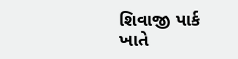શિવાજી પાર્ક ખાતે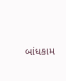બાંધકામ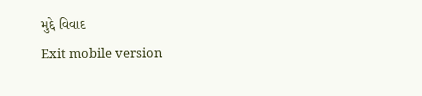મુદ્દે વિવાદ
Exit mobile version